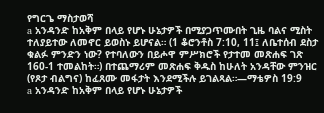የግርጌ ማስታወሻ
a አንዳንድ ከአቅም በላይ የሆኑ ሁኔታዎች በሚያጋጥሙበት ጊዜ ባልና ሚስት ተለያይተው ለመኖር ይወስኑ ይሆናል። (1 ቆሮንቶስ 7:10, 11፤ ለቤተሰብ ደስታ ቁልፉ ምንድን ነው? የተባለውን በይሖዋ ምሥክሮች የታተመ መጽሐፍ ገጽ 160-1 ተመልከት።) በተጨማሪም መጽሐፍ ቅዱስ ከሁለት አንዳቸው ምንዝር (የጾታ ብልግና) ከፈጸሙ መፋታት እንደሚችሉ ይገልጻል።—ማቴዎስ 19:9
a አንዳንድ ከአቅም በላይ የሆኑ ሁኔታዎች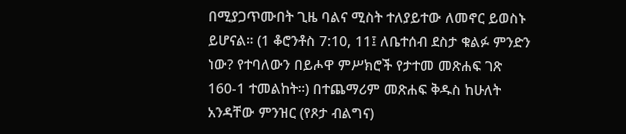በሚያጋጥሙበት ጊዜ ባልና ሚስት ተለያይተው ለመኖር ይወስኑ ይሆናል። (1 ቆሮንቶስ 7:10, 11፤ ለቤተሰብ ደስታ ቁልፉ ምንድን ነው? የተባለውን በይሖዋ ምሥክሮች የታተመ መጽሐፍ ገጽ 160-1 ተመልከት።) በተጨማሪም መጽሐፍ ቅዱስ ከሁለት አንዳቸው ምንዝር (የጾታ ብልግና)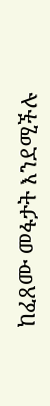ከፈጸሙ መፋታት እንደሚችሉ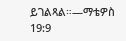ይገልጻል።—ማቴዎስ 19:9